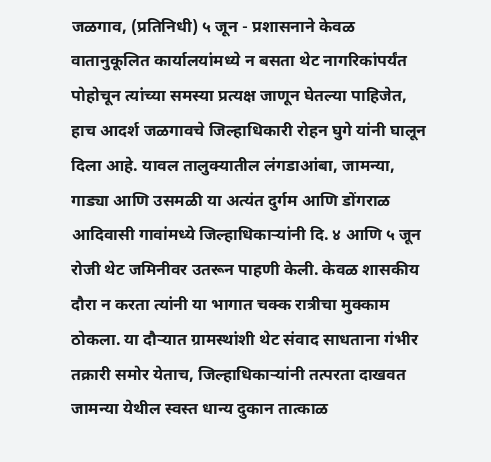जळगाव, (प्रतिनिधी) ५ जून - प्रशासनाने केवळ वातानुकूलित कार्यालयांमध्ये न बसता थेट नागरिकांपर्यंत पोहोचून त्यांच्या समस्या प्रत्यक्ष जाणून घेतल्या पाहिजेत, हाच आदर्श जळगावचे जिल्हाधिकारी रोहन घुगे यांनी घालून दिला आहे. यावल तालुक्यातील लंगडाआंबा, जामन्या, गाड्या आणि उसमळी या अत्यंत दुर्गम आणि डोंगराळ आदिवासी गावांमध्ये जिल्हाधिकाऱ्यांनी दि. ४ आणि ५ जून रोजी थेट जमिनीवर उतरून पाहणी केली. केवळ शासकीय दौरा न करता त्यांनी या भागात चक्क रात्रीचा मुक्काम ठोकला. या दौऱ्यात ग्रामस्थांशी थेट संवाद साधताना गंभीर तक्रारी समोर येताच, जिल्हाधिकाऱ्यांनी तत्परता दाखवत जामन्या येथील स्वस्त धान्य दुकान तात्काळ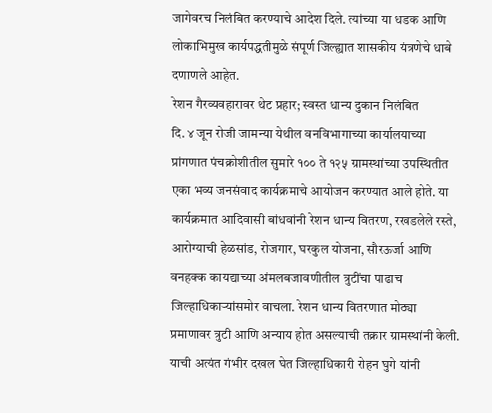जागेवरच निलंबित करण्याचे आदेश दिले. त्यांच्या या धडक आणि लोकाभिमुख कार्यपद्धतीमुळे संपूर्ण जिल्ह्यात शासकीय यंत्रणेचे धाबे दणाणले आहेत.
रेशन गैरव्यवहारावर थेट प्रहार; स्वस्त धान्य दुकान निलंबित
दि. ४ जून रोजी जामन्या येथील वनविभागाच्या कार्यालयाच्या प्रांगणात पंचक्रोशीतील सुमारे १०० ते १२५ ग्रामस्थांच्या उपस्थितीत एका भव्य जनसंवाद कार्यक्रमाचे आयोजन करण्यात आले होते. या कार्यक्रमात आदिवासी बांधवांनी रेशन धान्य वितरण, रखडलेले रस्ते, आरोग्याची हेळसांड, रोजगार, घरकुल योजना, सौरऊर्जा आणि वनहक्क कायद्याच्या अंमलबजावणीतील त्रुटींचा पाढाच जिल्हाधिकाऱ्यांसमोर वाचला. रेशन धान्य वितरणात मोठ्या प्रमाणावर त्रुटी आणि अन्याय होत असल्याची तक्रार ग्रामस्थांनी केली. याची अत्यंत गंभीर दखल घेत जिल्हाधिकारी रोहन घुगे यांनी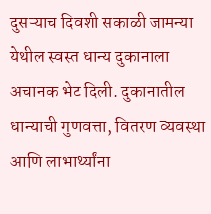दुसऱ्याच दिवशी सकाळी जामन्या येथील स्वस्त धान्य दुकानाला अचानक भेट दिली. दुकानातील धान्याची गुणवत्ता, वितरण व्यवस्था आणि लाभार्थ्यांना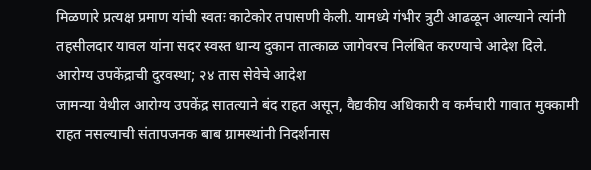मिळणारे प्रत्यक्ष प्रमाण यांची स्वतः काटेकोर तपासणी केली. यामध्ये गंभीर त्रुटी आढळून आल्याने त्यांनी तहसीलदार यावल यांना सदर स्वस्त धान्य दुकान तात्काळ जागेवरच निलंबित करण्याचे आदेश दिले.
आरोग्य उपकेंद्राची दुरवस्था; २४ तास सेवेचे आदेश
जामन्या येथील आरोग्य उपकेंद्र सातत्याने बंद राहत असून, वैद्यकीय अधिकारी व कर्मचारी गावात मुक्कामी राहत नसल्याची संतापजनक बाब ग्रामस्थांनी निदर्शनास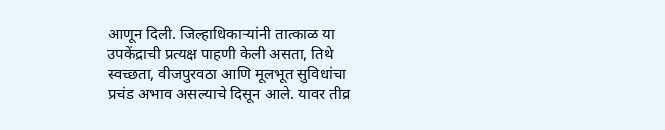आणून दिली. जिल्हाधिकाऱ्यांनी तात्काळ या उपकेंद्राची प्रत्यक्ष पाहणी केली असता, तिथे स्वच्छता, वीजपुरवठा आणि मूलभूत सुविधांचा प्रचंड अभाव असल्याचे दिसून आले. यावर तीव्र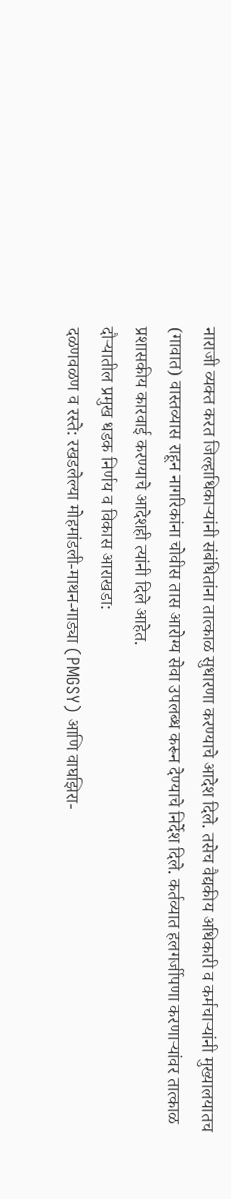नाराजी व्यक्त करत जिल्हाधिकाऱ्यांनी संबंधितांना तात्काळ सुधारणा करण्याचे आदेश दिले. तसेच वैद्यकीय अधिकारी व कर्मचाऱ्यांनी मुख्यालयातच (गावात) वास्तव्यास राहून नागरिकांना चोवीस तास आरोग्य सेवा उपलब्ध करून देण्याचे निर्देश दिले. कर्तव्यात हलगर्जीपणा करणाऱ्यांवर तात्काळ प्रशासकीय कारवाई करण्याचे आदेशही त्यांनी दिले आहेत.
दौऱ्यातील प्रमुख धडक निर्णय व विकास आराखडा:
दळणवळण व रस्ते: रखडलेल्या मोहमांडली-माथन-गाड्या (PMGSY) आणि वाघझिरा-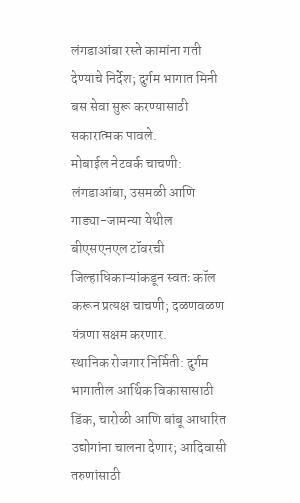लंगडाआंबा रस्ते कामांना गती देण्याचे निर्देश; दुर्गम भागात मिनी बस सेवा सुरू करण्यासाठी सकारात्मक पावले.
मोबाईल नेटवर्क चाचणी: लंगडाआंबा, उसमळी आणि गाड्या-जामन्या येथील बीएसएनएल टॉवरची जिल्हाधिकाऱ्यांकडून स्वतः कॉल करून प्रत्यक्ष चाचणी; दळणवळण यंत्रणा सक्षम करणार.
स्थानिक रोजगार निर्मिती: दुर्गम भागातील आर्थिक विकासासाठी डिंक, चारोळी आणि बांबू आधारित उद्योगांना चालना देणार; आदिवासी तरुणांसाठी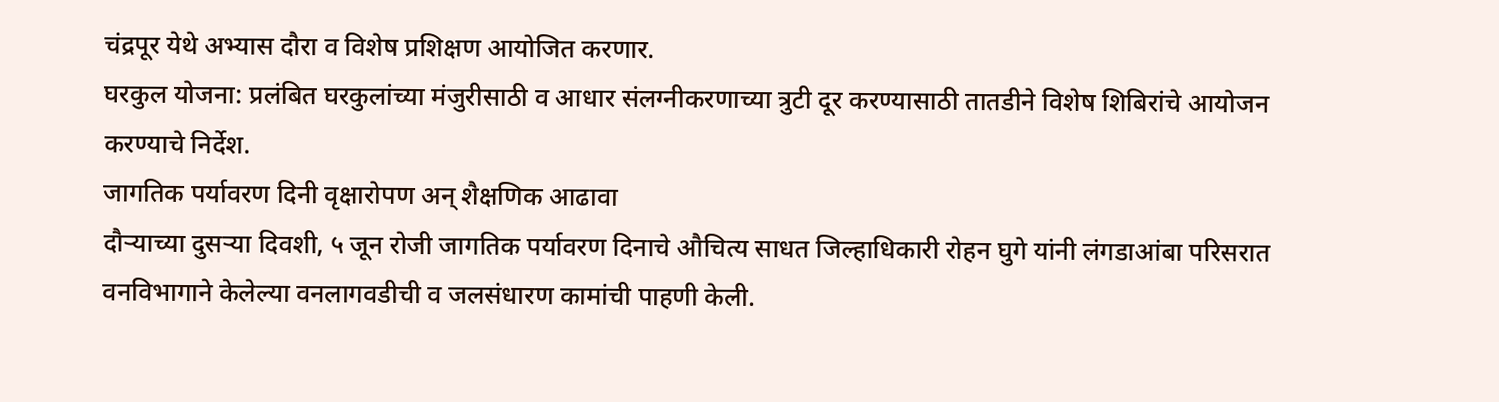चंद्रपूर येथे अभ्यास दौरा व विशेष प्रशिक्षण आयोजित करणार.
घरकुल योजना: प्रलंबित घरकुलांच्या मंजुरीसाठी व आधार संलग्नीकरणाच्या त्रुटी दूर करण्यासाठी तातडीने विशेष शिबिरांचे आयोजन करण्याचे निर्देश.
जागतिक पर्यावरण दिनी वृक्षारोपण अन् शैक्षणिक आढावा
दौऱ्याच्या दुसऱ्या दिवशी, ५ जून रोजी जागतिक पर्यावरण दिनाचे औचित्य साधत जिल्हाधिकारी रोहन घुगे यांनी लंगडाआंबा परिसरात वनविभागाने केलेल्या वनलागवडीची व जलसंधारण कामांची पाहणी केली.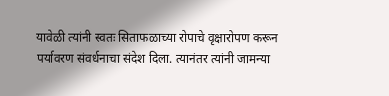यावेळी त्यांनी स्वतः सिताफळाच्या रोपाचे वृक्षारोपण करून पर्यावरण संवर्धनाचा संदेश दिला. त्यानंतर त्यांनी जामन्या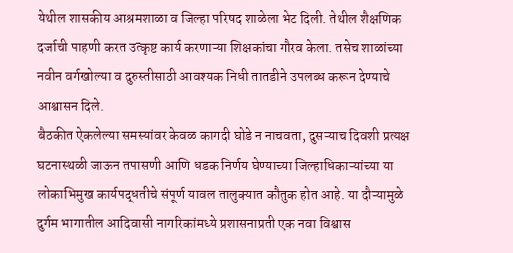येथील शासकीय आश्रमशाळा व जिल्हा परिषद शाळेला भेट दिली. तेथील शैक्षणिक दर्जाची पाहणी करत उत्कृष्ट कार्य करणाऱ्या शिक्षकांचा गौरव केला. तसेच शाळांच्या नवीन वर्गखोल्या व दुरुस्तीसाठी आवश्यक निधी तातडीने उपलब्ध करून देण्याचे आश्वासन दिले.
बैठकीत ऐकलेल्या समस्यांवर केवळ कागदी घोडे न नाचवता, दुसऱ्याच दिवशी प्रत्यक्ष घटनास्थळी जाऊन तपासणी आणि धडक निर्णय घेण्याच्या जिल्हाधिकाऱ्यांच्या या लोकाभिमुख कार्यपद्धतीचे संपूर्ण यावल तालुक्यात कौतुक होत आहे. या दौऱ्यामुळे दुर्गम भागातील आदिवासी नागरिकांमध्ये प्रशासनाप्रती एक नवा विश्वास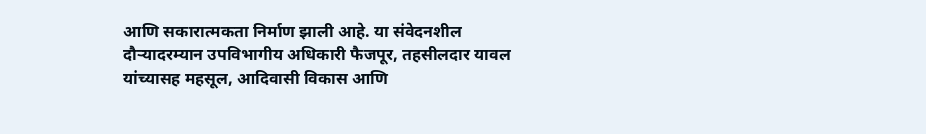आणि सकारात्मकता निर्माण झाली आहे. या संवेदनशील दौऱ्यादरम्यान उपविभागीय अधिकारी फैजपूर, तहसीलदार यावल यांच्यासह महसूल, आदिवासी विकास आणि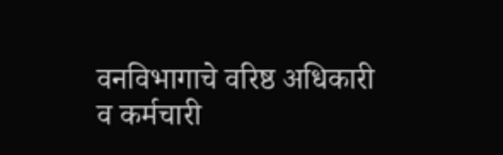वनविभागाचे वरिष्ठ अधिकारी व कर्मचारी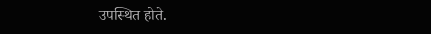उपस्थित होते.